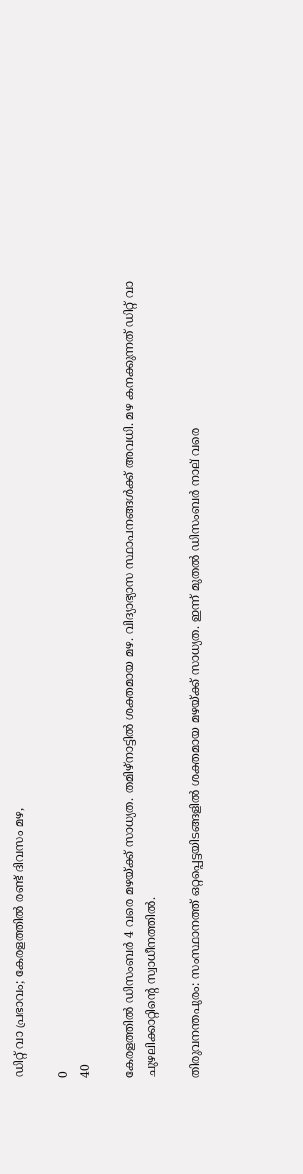ഡിറ്റ്‌ വാ പ്രഭാവം; കേരളത്തില്‍ രണ്ട് ദിവസം മഴ,

0
40

കേരളത്തില്‍ ഡിസംബര്‍ 4 വരെ മഴയ്‌ക്ക് സാധ്യത. തമിഴ്‌നാട്ടില്‍ ശക്തമായ മഴ. വിദ്യാഭ്യാസ സ്ഥാപനങ്ങള്‍ക്ക് അവധി. മഴ കനക്കുന്നത് ഡിറ്റ്‌ വാ ചുഴലിക്കാറ്റിന്‍റെ സ്വാധീനത്തില്‍.

തിരുവനന്തപുരം: സംസ്ഥാനത്ത് ഒറ്റപ്പെട്ടയിടങ്ങളില്‍ ശക്തമായ മഴയ്‌ക്ക് സാധ്യത. ഇന്ന് മുതല്‍ ഡിസംബര്‍ നാല് വരെ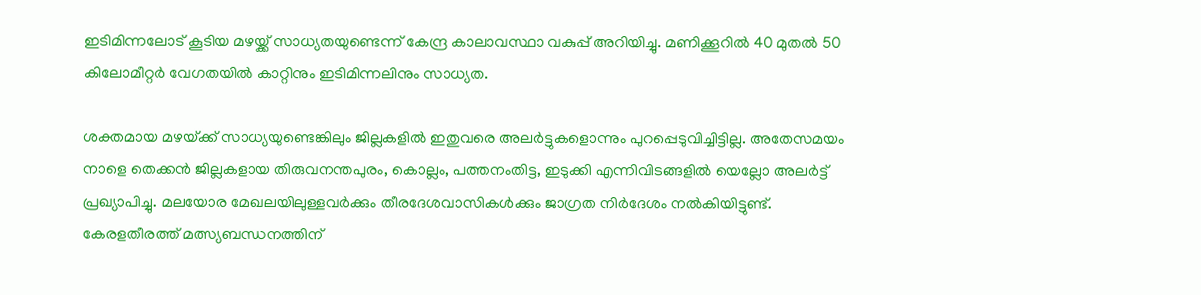ഇടിമിന്നലോട് കൂടിയ മഴയ്ക്ക് സാധ്യതയുണ്ടെന്ന് കേന്ദ്ര കാലാവസ്ഥാ വകുപ്പ് അറിയിച്ചു. മണിക്കൂറിൽ 40 മുതൽ 50 കിലോമീറ്റർ വേഗതയിൽ കാറ്റിനും ഇടിമിന്നലിനും സാധ്യത.

ശക്തമായ മഴയ്‌ക്ക് സാധ്യയുണ്ടെങ്കിലും ജില്ലകളിൽ ഇതുവരെ അലർട്ടുകളൊന്നും പുറപ്പെടുവിച്ചിട്ടില്ല. അതേസമയം നാളെ തെക്കൻ ജില്ലകളായ തിരുവനന്തപുരം, കൊല്ലം, പത്തനംതിട്ട, ഇടുക്കി എന്നിവിടങ്ങളിൽ യെല്ലോ അലർട്ട് പ്രഖ്യാപിച്ചു. മലയോര മേഖലയിലുള്ളവർക്കും തീരദേശവാസികൾക്കും ജാഗ്രത നിർദേശം നൽകിയിട്ടുണ്ട്. കേരളതീരത്ത് മത്സ്യബന്ധനത്തിന്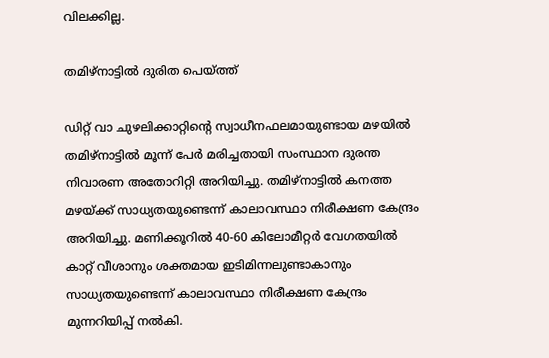വിലക്കില്ല.

തമിഴ്‌നാട്ടിൽ ദുരിത പെയ്‌ത്ത്

ഡിറ്റ് വാ ചുഴലിക്കാറ്റിൻ്റെ സ്വാധീനഫലമായുണ്ടായ മഴയിൽ തമിഴ്‌നാട്ടിൽ മൂന്ന് പേർ മരിച്ചതായി സംസ്ഥാന ദുരന്ത നിവാരണ അതോറിറ്റി അറിയിച്ചു. തമിഴ്‌നാട്ടിൽ കനത്ത മഴയ്ക്ക് സാധ്യതയുണ്ടെന്ന് കാലാവസ്ഥാ നിരീക്ഷണ കേന്ദ്രം അറിയിച്ചു. മണിക്കൂറിൽ 40-60 കിലോമീറ്റർ വേഗതയിൽ കാറ്റ് വീശാനും ശക്തമായ ഇടിമിന്നലുണ്ടാകാനും സാധ്യതയുണ്ടെന്ന് കാലാവസ്ഥാ നിരീക്ഷണ കേന്ദ്രം മുന്നറിയിപ്പ് നൽകി.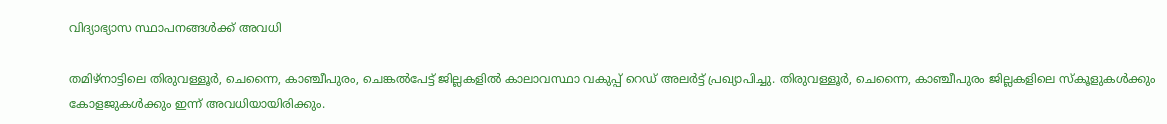വിദ്യാഭ്യാസ സ്ഥാപനങ്ങൾക്ക് അവധി

തമിഴ്‌നാട്ടിലെ തിരുവള്ളൂർ, ചെന്നൈ, കാഞ്ചീപുരം, ചെങ്കൽപേട്ട് ജില്ലകളിൽ കാലാവസ്ഥാ വകുപ്പ് റെഡ് അലർട്ട് പ്രഖ്യാപിച്ചു. തിരുവള്ളൂർ, ചെന്നൈ, കാഞ്ചീപുരം ജില്ലകളിലെ സ്‌കൂളുകൾക്കും കോളജുകൾക്കും ഇന്ന് അവധിയായിരിക്കും.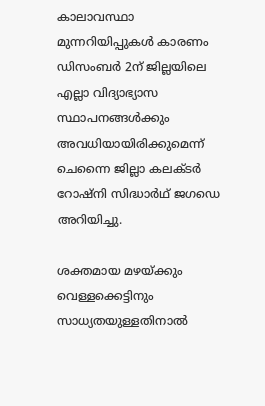കാലാവസ്ഥാ മുന്നറിയിപ്പുകൾ കാരണം ഡിസംബർ 2ന് ജില്ലയിലെ എല്ലാ വിദ്യാഭ്യാസ സ്ഥാപനങ്ങൾക്കും അവധിയായിരിക്കുമെന്ന് ചെന്നൈ ജില്ലാ കലക്‌ടർ റോഷ്‌നി സിദ്ധാർഥ് ജഗഡെ അറിയിച്ചു.

ശക്തമായ മഴയ്ക്കും വെള്ളക്കെട്ടിനും സാധ്യതയുള്ളതിനാൽ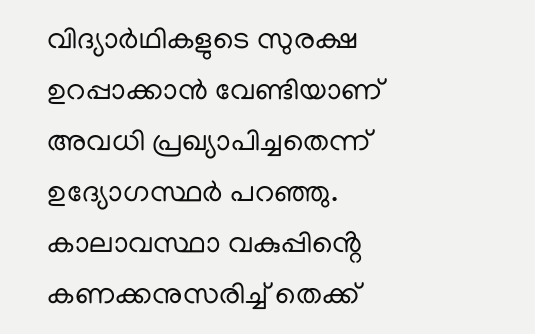വിദ്യാർഥികളുടെ സുരക്ഷ ഉറപ്പാക്കാൻ വേണ്ടിയാണ് അവധി പ്രഖ്യാപിച്ചതെന്ന് ഉദ്യോഗസ്ഥർ പറഞ്ഞു. കാലാവസ്ഥാ വകുപ്പിൻ്റെ കണക്കനുസരിച്ച് തെക്ക്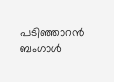പടിഞ്ഞാറൻ ബംഗാൾ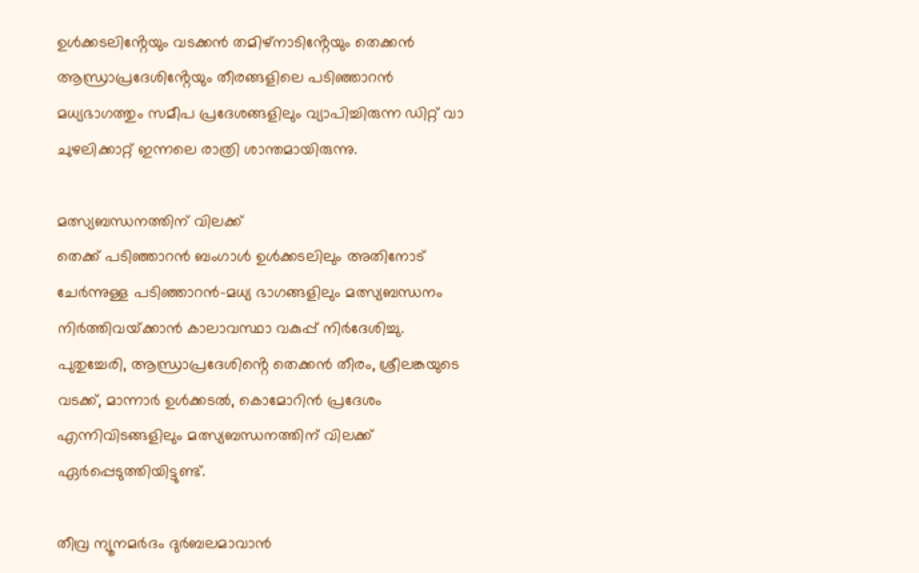ഉൾക്കടലിൻ്റേയും വടക്കൻ തമിഴ്‌നാടിൻ്റേയും തെക്കൻ ആന്ധ്രാപ്രദേശിൻ്റേയും തീരങ്ങളിലെ പടിഞ്ഞാറൻ മധ്യഭാഗത്തും സമീപ പ്രദേശങ്ങളിലും വ്യാപിച്ചിരുന്ന ഡിറ്റ് വാ ചുഴലിക്കാറ്റ് ഇന്നലെ രാത്രി ശാന്തമായിരുന്നു.

മത്സ്യബന്ധനത്തിന് വിലക്ക്
തെക്ക് പടിഞ്ഞാറൻ ബംഗാൾ ഉൾക്കടലിലും അതിനോട് ചേർന്നുള്ള പടിഞ്ഞാറൻ-മധ്യ ഭാഗങ്ങളിലും മത്സ്യബന്ധനം നിർത്തിവയ്‌ക്കാൻ കാലാവസ്ഥാ വകുപ്പ് നിർദേശിച്ചു. പുതുച്ചേരി, ആന്ധ്രാപ്രദേശിൻ്റെ തെക്കൻ തീരം, ശ്രീലങ്കയുടെ വടക്ക്, മാന്നാർ ഉൾക്കടൽ, കൊമോറിൻ പ്രദേശം എന്നിവിടങ്ങളിലും മത്സ്യബന്ധനത്തിന് വിലക്ക് ഏർപ്പെടുത്തിയിട്ടുണ്ട്.

തീവ്ര ന്യൂനമർദം ദുർബലമാവാൻ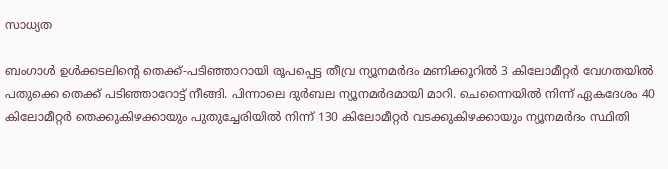സാധ്യത

ബംഗാൾ ഉൾക്കടലിൻ്റെ തെക്ക്-പടിഞ്ഞാറായി രൂപപ്പെട്ട തീവ്ര ന്യൂനമർദം മണിക്കൂറിൽ 3 കിലോമീറ്റർ വേഗതയിൽ പതുക്കെ തെക്ക് പടിഞ്ഞാറോട്ട് നീങ്ങി. പിന്നാലെ ദുർബല ന്യൂനമർദമായി മാറി. ചെന്നൈയിൽ നിന്ന് ഏകദേശം 40 കിലോമീറ്റർ തെക്കുകിഴക്കായും പുതുച്ചേരിയിൽ നിന്ന് 130 കിലോമീറ്റർ വടക്കുകിഴക്കായും ന്യൂനമർദം സ്ഥിതി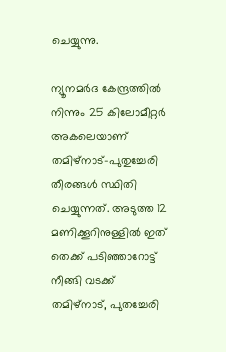ചെയ്യുന്നു.

ന്യൂനമർദ കേന്ദ്രത്തിൽ നിന്നും 25 കിലോമീറ്റർ അകലെയാണ് തമിഴ്‌നാട്-പുതുച്ചേരി തീരങ്ങൾ സ്ഥിതി ചെയ്യുന്നത്. അടുത്ത 12 മണിക്കൂറിനുള്ളിൽ ഇത് തെക്ക് പടിഞ്ഞാറോട്ട് നീങ്ങി വടക്ക് തമിഴ്‌നാട്, പുതച്ചേരി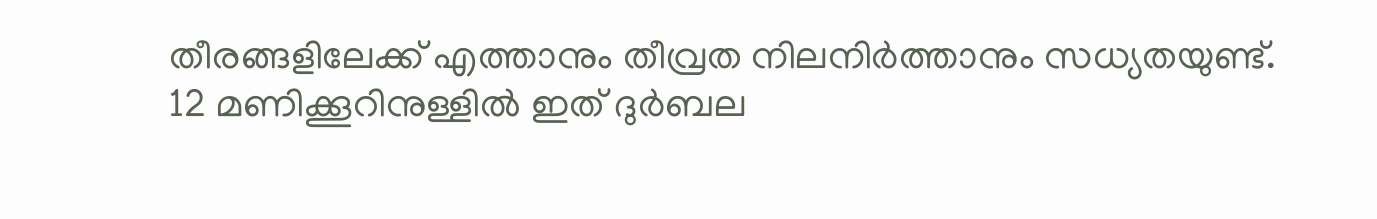തീരങ്ങളിലേക്ക് എത്താനും തീവ്രത നിലനിർത്താനും സധ്യതയുണ്ട്. 12 മണിക്കൂറിനുള്ളിൽ ഇത് ദുർബല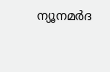ന്യൂനമർദ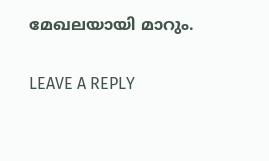മേഖലയായി മാറും.

LEAVE A REPLY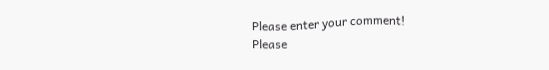Please enter your comment!
Please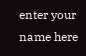enter your name here